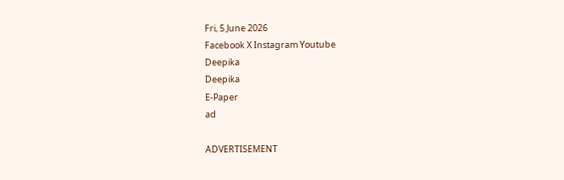Fri, 5 June 2026
Facebook X Instagram Youtube
Deepika
Deepika
E-Paper
ad

ADVERTISEMENT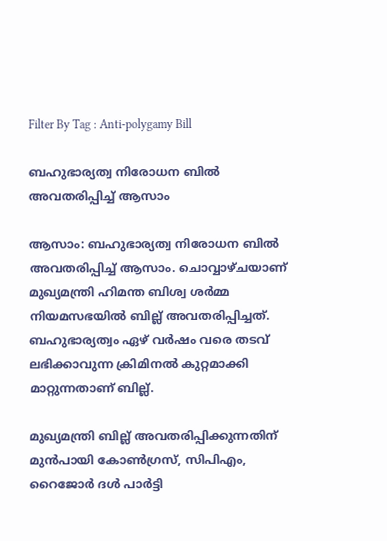Filter By Tag : Anti-polygamy Bill

ബഹുഭാര്യത്വ നിരോധന ബിൽ അവതരിപ്പിച്ച് ആസാം

ആസാം: ബഹുഭാര്യത്വ നിരോധന ബിൽ അവതരിപ്പിച്ച് ആസാം. ചൊവ്വാഴ്ചയാണ് മുഖ്യമന്ത്രി ഹിമന്ത ബിശ്വ ശർമ്മ നിയമസഭയിൽ ബില്ല് അവതരിപ്പിച്ചത്. ബഹുഭാര്യത്വം ഏഴ് വർഷം വരെ തടവ് ലഭിക്കാവുന്ന ക്രിമിനൽ കുറ്റമാക്കി മാറ്റുന്നതാണ് ബില്ല്.

മുഖ്യമന്ത്രി ബില്ല് അവതരിപ്പിക്കുന്നതിന് മുൻപായി കോൺഗ്രസ്, സിപിഎം, റൈജോർ ദൾ പാർട്ടി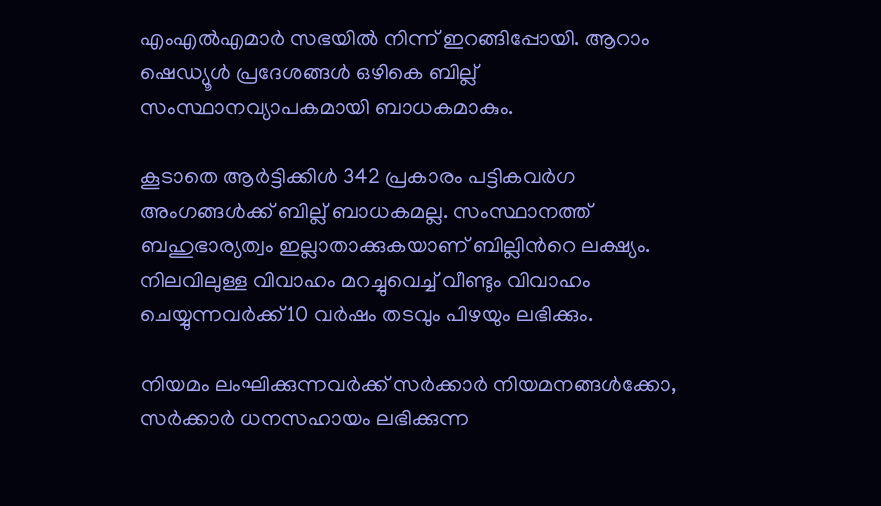എംഎൽഎമാർ സഭയിൽ നിന്ന് ഇറങ്ങിപ്പോയി. ആറാം ഷെഡ്യൂൾ പ്രദേശങ്ങൾ ഒഴികെ ബില്ല് സംസ്ഥാനവ്യാപകമായി ബാധകമാകും.

കൂടാതെ ആർട്ടിക്കിൾ 342 പ്രകാരം പട്ടികവർഗ അംഗങ്ങൾക്ക് ബില്ല് ബാധകമല്ല. സംസ്ഥാനത്ത് ബഹുഭാര്യത്വം ഇല്ലാതാക്കുകയാണ് ബില്ലിന്‍റെ ലക്ഷ്യം. നിലവിലുള്ള വിവാഹം മറച്ചുവെച്ച് വീണ്ടും വിവാഹം ചെയ്യുന്നവർക്ക്10 വർഷം തടവും പിഴയും ലഭിക്കും.

നിയമം ലംഘിക്കുന്നവർക്ക് സർക്കാർ നിയമനങ്ങൾക്കോ, സർക്കാർ ധനസഹായം ലഭിക്കുന്ന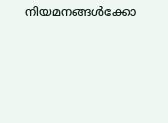നിയമനങ്ങൾക്കോ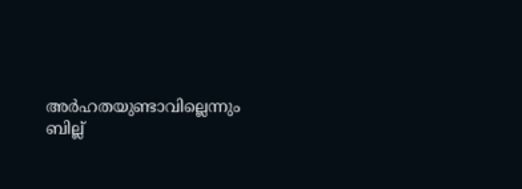അർഹതയുണ്ടാവില്ലെന്നും ബില്ല്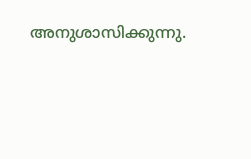അനുശാസിക്കുന്നു.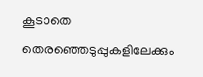കൂടാതെ തെരഞ്ഞെടുപ്പുകളിലേക്കും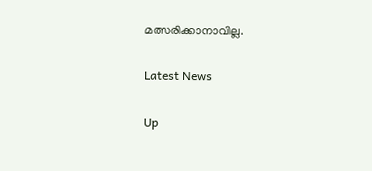മത്സരിക്കാനാവില്ല.

Latest News

Up